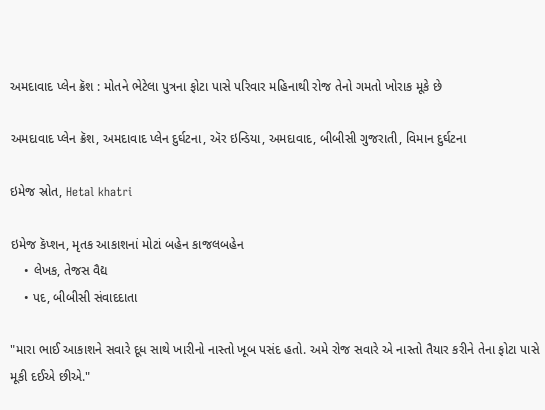અમદાવાદ પ્લેન ક્રૅશ : મોતને ભેટેલા પુત્રના ફોટા પાસે પરિવાર મહિનાથી રોજ તેનો ગમતો ખોરાક મૂકે છે

અમદાવાદ પ્લેન ક્રૅશ, અમદાવાદ પ્લેન દુર્ઘટના, ઍર ઇન્ડિયા, અમદાવાદ, બીબીસી ગુજરાતી, વિમાન દુર્ઘટના

ઇમેજ સ્રોત, Hetal khatri

ઇમેજ કૅપ્શન, મૃતક આકાશનાં મોટાં બહેન કાજલબહેન
    • લેખક, તેજસ વૈદ્ય
    • પદ, બીબીસી સંવાદદાતા

"મારા ભાઈ આકાશને સવારે દૂધ સાથે ખારીનો નાસ્તો ખૂબ પસંદ હતો. અમે રોજ સવારે એ નાસ્તો તૈયાર કરીને તેના ફોટા પાસે મૂકી દઈએ છીએ."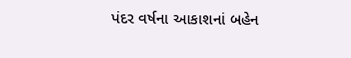પંદર વર્ષના આકાશનાં બહેન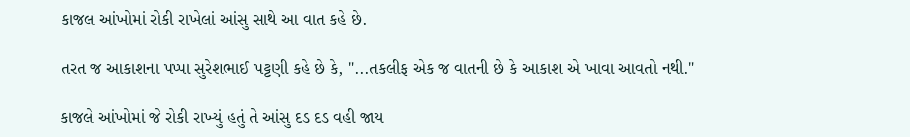કાજલ આંખોમાં રોકી રાખેલાં આંસુ સાથે આ વાત કહે છે.

તરત જ આકાશના પપ્પા સુરેશભાઈ પટ્ટણી કહે છે કે, "...તકલીફ એક જ વાતની છે કે આકાશ એ ખાવા આવતો નથી."

કાજલે આંખોમાં જે રોકી રાખ્યું હતું તે આંસુ દડ દડ વહી જાય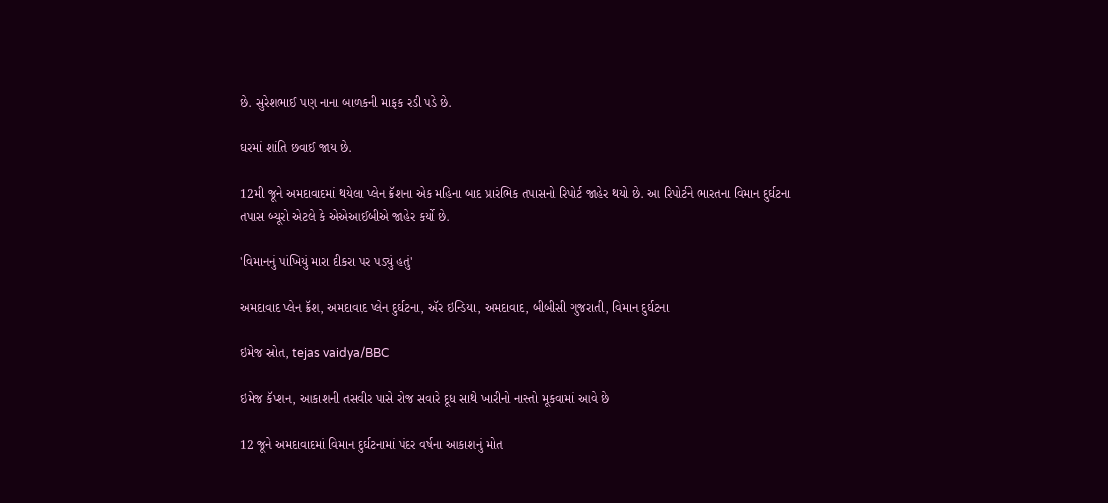છે. સુરેશભાઈ પણ નાના બાળકની માફક રડી પડે છે.

ઘરમાં શાંતિ છવાઈ જાય છે.

12મી જૂને અમદાવાદમાં થયેલા પ્લેન ક્રૅશના એક મહિના બાદ પ્રારંભિક તપાસનો રિપોર્ટ જાહેર થયો છે. આ રિપોર્ટને ભારતના વિમાન દુર્ઘટના તપાસ બ્યૂરો એટલે કે એએઆઈબીએ જાહેર કર્યો છે.

'વિમાનનું પાંખિયું મારા દીકરા પર પડ્યું હતું'

અમદાવાદ પ્લેન ક્રૅશ, અમદાવાદ પ્લેન દુર્ઘટના, ઍર ઇન્ડિયા, અમદાવાદ, બીબીસી ગુજરાતી, વિમાન દુર્ઘટના

ઇમેજ સ્રોત, tejas vaidya/BBC

ઇમેજ કૅપ્શન, આકાશની તસવીર પાસે રોજ સવારે દૂધ સાથે ખારીનો નાસ્તો મૂકવામાં આવે છે

12 જૂને અમદાવાદમાં વિમાન દુર્ઘટનામાં પંદર વર્ષના આકાશનું મોત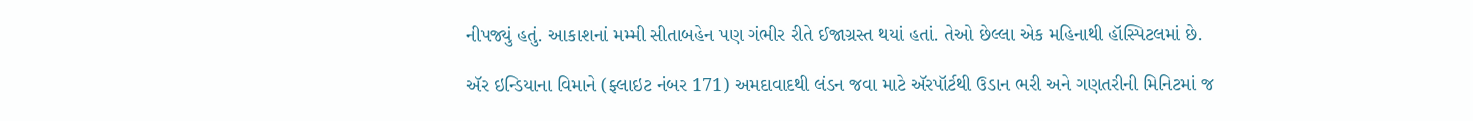નીપજ્યું હતું. આકાશનાં મમ્મી સીતાબહેન પણ ગંભીર રીતે ઈજાગ્રસ્ત થયાં હતાં. તેઓ છેલ્લા એક મહિનાથી હૉસ્પિટલમાં છે.

ઍર ઇન્ડિયાના વિમાને (ફ્લાઇટ નંબર 171) અમદાવાદથી લંડન જવા માટે ઍરપૉર્ટથી ઉડાન ભરી અને ગણતરીની મિનિટમાં જ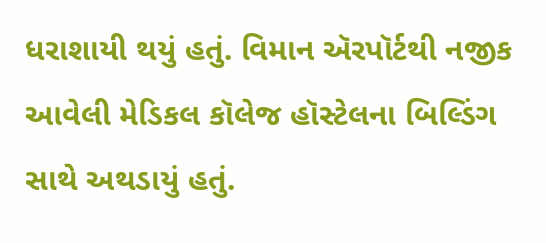ધરાશાયી થયું હતું. વિમાન ઍરપૉર્ટથી નજીક આવેલી મેડિકલ કૉલેજ હૉસ્ટેલના બિલ્ડિંગ સાથે અથડાયું હતું.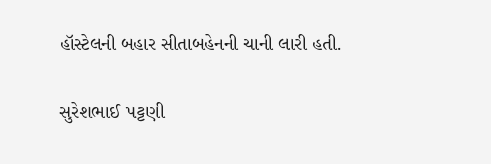હૉસ્ટેલની બહાર સીતાબહેનની ચાની લારી હતી.

સુરેશભાઈ પટ્ટણી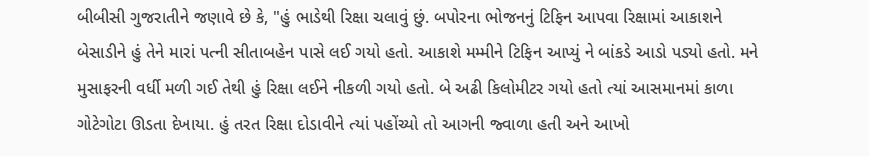બીબીસી ગુજરાતીને જણાવે છે કે, "હું ભાડેથી રિક્ષા ચલાવું છું. બપોરના ભોજનનું ટિફિન આપવા રિક્ષામાં આકાશને બેસાડીને હું તેને મારાં પત્ની સીતાબહેન પાસે લઈ ગયો હતો. આકાશે મમ્મીને ટિફિન આપ્યું ને બાંકડે આડો પડ્યો હતો. મને મુસાફરની વર્ધી મળી ગઈ તેથી હું રિક્ષા લઈને નીકળી ગયો હતો. બે અઢી કિલોમીટર ગયો હતો ત્યાં આસમાનમાં કાળા ગોટેગોટા ઊડતા દેખાયા. હું તરત રિક્ષા દોડાવીને ત્યાં પહોંચ્યો તો આગની જ્વાળા હતી અને આખો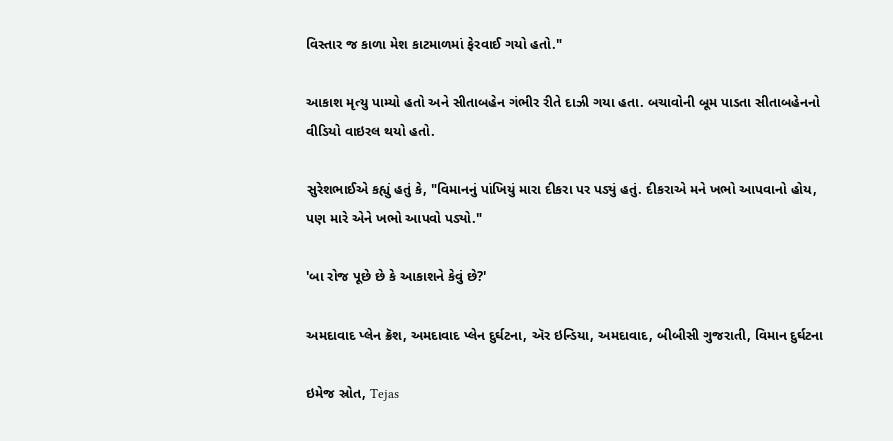વિસ્તાર જ કાળા મેશ કાટમાળમાં ફેરવાઈ ગયો હતો."

આકાશ મૃત્યુ પામ્યો હતો અને સીતાબહેન ગંભીર રીતે દાઝી ગયા હતા. બચાવોની બૂમ પાડતા સીતાબહેનનો વીડિયો વાઇરલ થયો હતો.

સુરેશભાઈએ કહ્યું હતું કે, "વિમાનનું પાંખિયું મારા દીકરા પર પડ્યું હતું. દીકરાએ મને ખભો આપવાનો હોય, પણ મારે એને ખભો આપવો પડ્યો."

'બા રોજ પૂછે છે કે આકાશને કેવું છે?'

અમદાવાદ પ્લેન ક્રૅશ, અમદાવાદ પ્લેન દુર્ઘટના, ઍર ઇન્ડિયા, અમદાવાદ, બીબીસી ગુજરાતી, વિમાન દુર્ઘટના

ઇમેજ સ્રોત, Tejas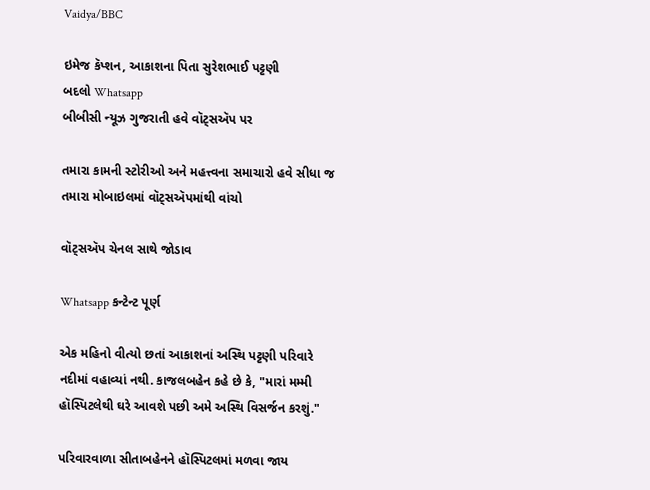Vaidya/BBC

ઇમેજ કૅપ્શન, આકાશના પિતા સુરેશભાઈ પટ્ટણી
બદલો Whatsapp
બીબીસી ન્યૂઝ ગુજરાતી હવે વૉટ્સઍપ પર

તમારા કામની સ્ટોરીઓ અને મહત્ત્વના સમાચારો હવે સીધા જ તમારા મોબાઇલમાં વૉટ્સઍપમાંથી વાંચો

વૉટ્સઍપ ચેનલ સાથે જોડાવ

Whatsapp કન્ટેન્ટ પૂર્ણ

એક મહિનો વીત્યો છતાં આકાશનાં અસ્થિ પટ્ટણી પરિવારે નદીમાં વહાવ્યાં નથી. કાજલબહેન કહે છે કે, "મારાં મમ્મી હૉસ્પિટલેથી ઘરે આવશે પછી અમે અસ્થિ વિસર્જન કરશું."

પરિવારવાળા સીતાબહેનને હૉસ્પિટલમાં મળવા જાય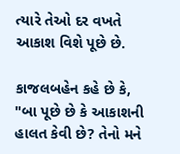ત્યારે તેઓ દર વખતે આકાશ વિશે પૂછે છે.

કાજલબહેન કહે છે કે, "બા પૂછે છે કે આકાશની હાલત કેવી છે? તેનો મને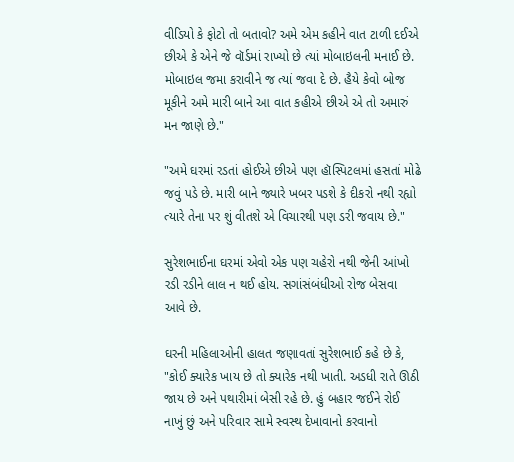વીડિયો કે ફોટો તો બતાવો? અમે એમ કહીને વાત ટાળી દઈએ છીએ કે એને જે વૉર્ડમાં રાખ્યો છે ત્યાં મોબાઇલની મનાઈ છે. મોબાઇલ જમા કરાવીને જ ત્યાં જવા દે છે. હૈયે કેવો બોજ મૂકીને અમે મારી બાને આ વાત કહીએ છીએ એ તો અમારું મન જાણે છે."

"અમે ઘરમાં રડતાં હોઈએ છીએ પણ હૉસ્પિટલમાં હસતાં મોઢે જવું પડે છે. મારી બાને જ્યારે ખબર પડશે કે દીકરો નથી રહ્યો ત્યારે તેના પર શું વીતશે એ વિચારથી પણ ડરી જવાય છે."

સુરેશભાઈના ઘરમાં એવો એક પણ ચહેરો નથી જેની આંખો રડી રડીને લાલ ન થઈ હોય. સગાંસંબંધીઓ રોજ બેસવા આવે છે.

ઘરની મહિલાઓની હાલત જણાવતાં સુરેશભાઈ કહે છે કે, "કોઈ ક્યારેક ખાય છે તો ક્યારેક નથી ખાતી. અડધી રાતે ઊઠી જાય છે અને પથારીમાં બેસી રહે છે. હું બહાર જઈને રોઈ નાખું છું અને પરિવાર સામે સ્વસ્થ દેખાવાનો કરવાનો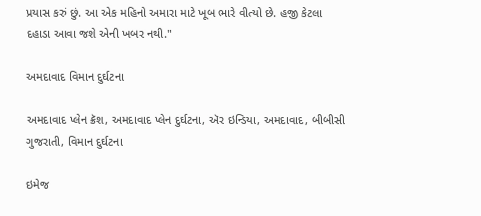પ્રયાસ કરું છું. આ એક મહિનો અમારા માટે ખૂબ ભારે વીત્યો છે. હજી કેટલા દહાડા આવા જશે એની ખબર નથી."

અમદાવાદ વિમાન દુર્ઘટના

અમદાવાદ પ્લેન ક્રૅશ, અમદાવાદ પ્લેન દુર્ઘટના, ઍર ઇન્ડિયા, અમદાવાદ, બીબીસી ગુજરાતી, વિમાન દુર્ઘટના

ઇમેજ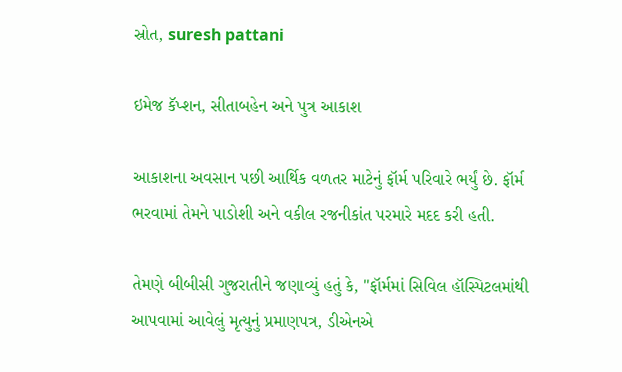સ્રોત, suresh pattani

ઇમેજ કૅપ્શન, સીતાબહેન અને પુત્ર આકાશ

આકાશના અવસાન પછી આર્થિક વળતર માટેનું ફૉર્મ પરિવારે ભર્યું છે. ફૉર્મ ભરવામાં તેમને પાડોશી અને વકીલ રજનીકાંત પરમારે મદદ કરી હતી.

તેમણે બીબીસી ગુજરાતીને જણાવ્યું હતું કે, "ફૉર્મમાં સિવિલ હૉસ્પિટલમાંથી આપવામાં આવેલું મૃત્યુનું પ્રમાણપત્ર, ડીએનએ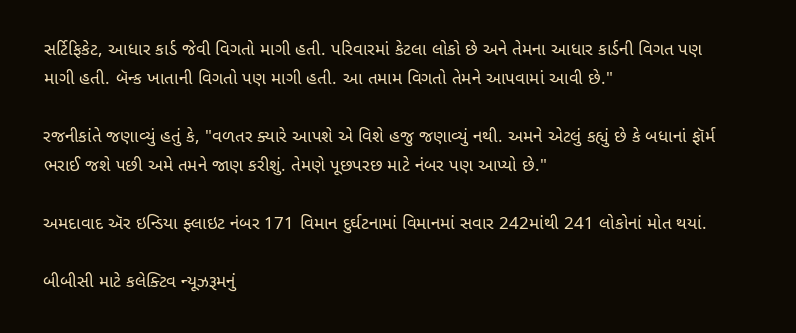સર્ટિફિકેટ, આધાર કાર્ડ જેવી વિગતો માગી હતી. પરિવારમાં કેટલા લોકો છે અને તેમના આધાર કાર્ડની વિગત પણ માગી હતી. બૅન્ક ખાતાની વિગતો પણ માગી હતી. આ તમામ વિગતો તેમને આપવામાં આવી છે."

રજનીકાંતે જણાવ્યું હતું કે, "વળતર ક્યારે આપશે એ વિશે હજુ જણાવ્યું નથી. અમને એટલું કહ્યું છે કે બધાનાં ફૉર્મ ભરાઈ જશે પછી અમે તમને જાણ કરીશું. તેમણે પૂછપરછ માટે નંબર પણ આપ્યો છે."

અમદાવાદ ઍર ઇન્ડિયા ફ્લાઇટ નંબર 171 વિમાન દુર્ઘટનામાં વિમાનમાં સવાર 242માંથી 241 લોકોનાં મોત થયાં.

બીબીસી માટે કલેક્ટિવ ન્યૂઝરૂમનું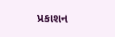પ્રકાશન